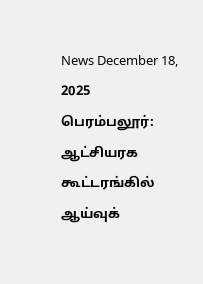News December 18, 2025
பெரம்பலூர்: ஆட்சியரக கூட்டரங்கில் ஆய்வுக்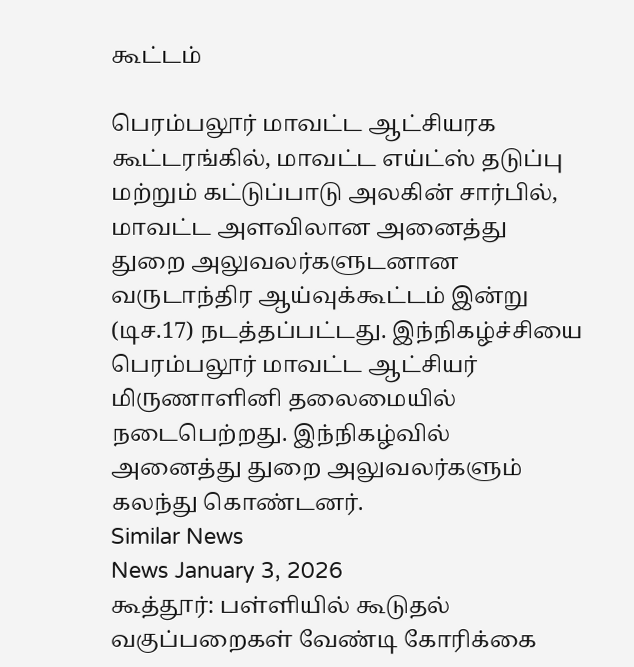கூட்டம்

பெரம்பலூர் மாவட்ட ஆட்சியரக கூட்டரங்கில், மாவட்ட எய்ட்ஸ் தடுப்பு மற்றும் கட்டுப்பாடு அலகின் சார்பில், மாவட்ட அளவிலான அனைத்து துறை அலுவலர்களுடனான வருடாந்திர ஆய்வுக்கூட்டம் இன்று (டிச.17) நடத்தப்பட்டது. இந்நிகழ்ச்சியை பெரம்பலூர் மாவட்ட ஆட்சியர் மிருணாளினி தலைமையில் நடைபெற்றது. இந்நிகழ்வில் அனைத்து துறை அலுவலர்களும் கலந்து கொண்டனர்.
Similar News
News January 3, 2026
கூத்தூர்: பள்ளியில் கூடுதல் வகுப்பறைகள் வேண்டி கோரிக்கை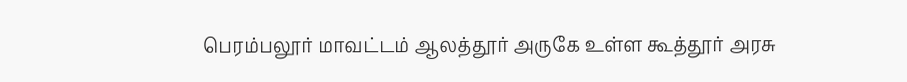பெரம்பலூர் மாவட்டம் ஆலத்தூர் அருகே உள்ள கூத்தூர் அரசு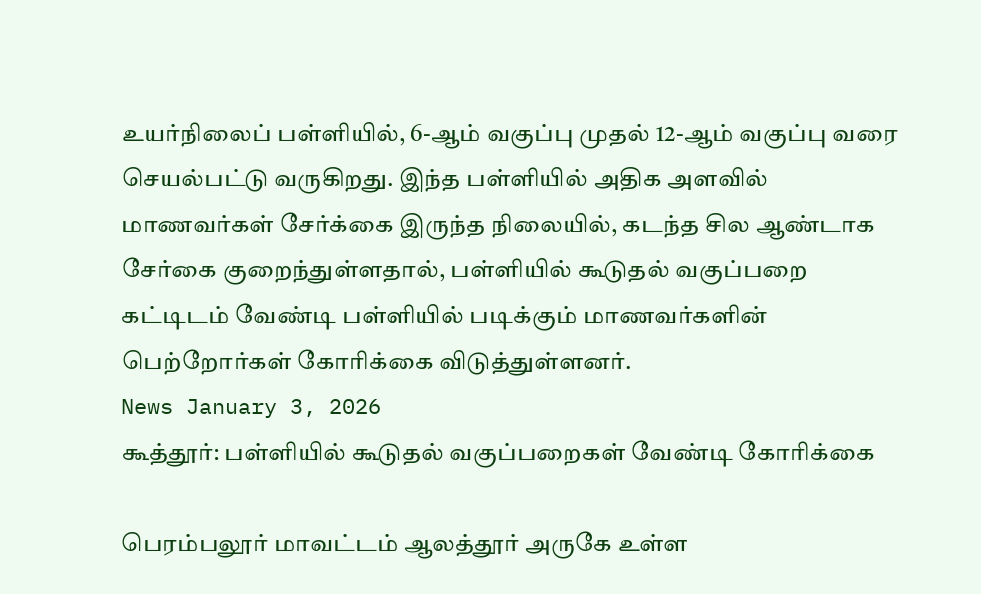உயர்நிலைப் பள்ளியில், 6-ஆம் வகுப்பு முதல் 12-ஆம் வகுப்பு வரை செயல்பட்டு வருகிறது. இந்த பள்ளியில் அதிக அளவில் மாணவர்கள் சேர்க்கை இருந்த நிலையில், கடந்த சில ஆண்டாக சேர்கை குறைந்துள்ளதால், பள்ளியில் கூடுதல் வகுப்பறை கட்டிடம் வேண்டி பள்ளியில் படிக்கும் மாணவர்களின் பெற்றோர்கள் கோரிக்கை விடுத்துள்ளனர்.
News January 3, 2026
கூத்தூர்: பள்ளியில் கூடுதல் வகுப்பறைகள் வேண்டி கோரிக்கை

பெரம்பலூர் மாவட்டம் ஆலத்தூர் அருகே உள்ள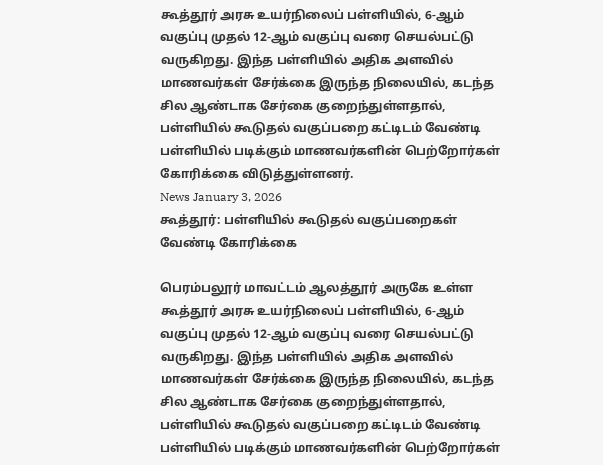கூத்தூர் அரசு உயர்நிலைப் பள்ளியில், 6-ஆம் வகுப்பு முதல் 12-ஆம் வகுப்பு வரை செயல்பட்டு வருகிறது. இந்த பள்ளியில் அதிக அளவில் மாணவர்கள் சேர்க்கை இருந்த நிலையில், கடந்த சில ஆண்டாக சேர்கை குறைந்துள்ளதால், பள்ளியில் கூடுதல் வகுப்பறை கட்டிடம் வேண்டி பள்ளியில் படிக்கும் மாணவர்களின் பெற்றோர்கள் கோரிக்கை விடுத்துள்ளனர்.
News January 3, 2026
கூத்தூர்: பள்ளியில் கூடுதல் வகுப்பறைகள் வேண்டி கோரிக்கை

பெரம்பலூர் மாவட்டம் ஆலத்தூர் அருகே உள்ள கூத்தூர் அரசு உயர்நிலைப் பள்ளியில், 6-ஆம் வகுப்பு முதல் 12-ஆம் வகுப்பு வரை செயல்பட்டு வருகிறது. இந்த பள்ளியில் அதிக அளவில் மாணவர்கள் சேர்க்கை இருந்த நிலையில், கடந்த சில ஆண்டாக சேர்கை குறைந்துள்ளதால், பள்ளியில் கூடுதல் வகுப்பறை கட்டிடம் வேண்டி பள்ளியில் படிக்கும் மாணவர்களின் பெற்றோர்கள்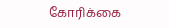கோரிக்கை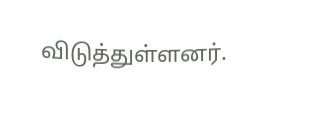விடுத்துள்ளனர்.